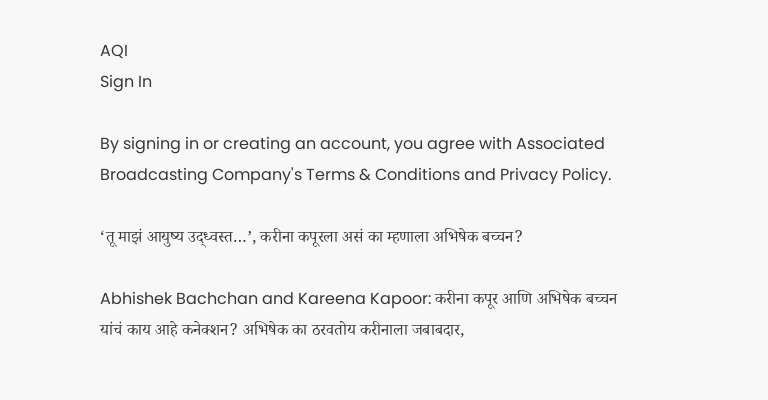AQI
Sign In

By signing in or creating an account, you agree with Associated Broadcasting Company's Terms & Conditions and Privacy Policy.

‘तू माझं आयुष्य उद्ध्वस्त…’, करीना कपूरला असं का म्हणाला अभिषेक बच्चन?

Abhishek Bachchan and Kareena Kapoor: करीना कपूर आणि अभिषेक बच्चन यांचं काय आहे कनेक्शन? अभिषेक का ठरवतोय करीनाला जबाबदार,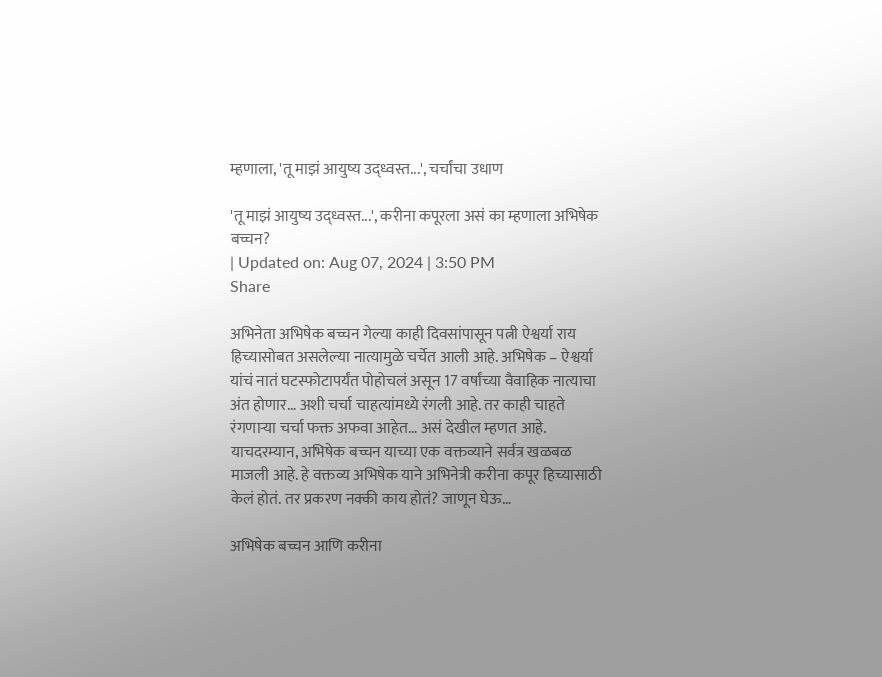म्हणाला, 'तू माझं आयुष्य उद्ध्वस्त...', चर्चांचा उधाण

'तू माझं आयुष्य उद्ध्वस्त...', करीना कपूरला असं का म्हणाला अभिषेक बच्चन?
| Updated on: Aug 07, 2024 | 3:50 PM
Share

अभिनेता अभिषेक बच्चन गेल्या काही दिवसांपासून पत्नी ऐश्वर्या राय हिच्यासोबत असलेल्या नात्यामुळे चर्चेत आली आहे. अभिषेक – ऐश्वर्या यांचं नातं घटस्फोटापर्यंत पोहोचलं असून 17 वर्षांच्या वैवाहिक नात्याचा अंत होणार… अशी चर्चा चाहत्यांमध्ये रंगली आहे. तर काही चाहते रंगणाऱ्या चर्चा फक्त अफवा आहेत… असं देखील म्हणत आहे. याचदरम्यान, अभिषेक बच्चन याच्या एक वक्तव्याने सर्वत्र खळबळ माजली आहे. हे वक्तव्य अभिषेक याने अभिनेत्री करीना कपूर हिच्यासाठी केलं होतं. तर प्रकरण नक्की काय होतं? जाणून घेऊ…

अभिषेक बच्चन आणि करीना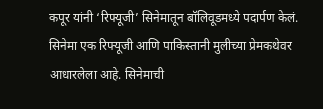कपूर यांनी ‘रिफ्यूजी’ सिनेमातून बॉलिवूडमध्ये पदार्पण केलं. सिनेमा एक रिफ्यूजी आणि पाकिस्तानी मुलीच्या प्रेमकथेवर आधारलेला आहे. सिनेमाची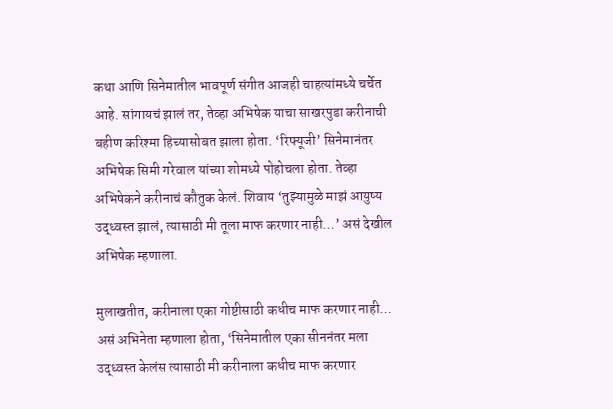कथा आणि सिनेमातील भावपूर्ण संगीत आजही चाहत्यांमध्ये चर्चेत आहे. सांगायचं झालं तर, तेव्हा अभिषेक याचा साखरपुडा करीनाची बहीण करिश्मा हिच्यासोबत झाला होता. ‘रिफ्यूजी’ सिनेमानंतर अभिषेक सिमी गरेवाल यांच्या शोमध्ये पोहोचला होता. तेव्हा अभिषेकने करीनाचं कौतुक केलं. शिवाय ‘तुझ्यामुळे माझं आयुष्य उद्ध्वस्त झालं, त्यासाठी मी तूला माफ करणार नाही…’ असं देखील अभिषेक म्हणाला.

मुलाखतीत, करीनाला एका गोष्टीसाठी कधीच माफ करणार नाही… असं अभिनेता म्हणाला होता, ‘सिनेमातील एका सीननंतर मला उद्ध्वस्त केलंस त्यासाठी मी करीनाला कधीच माफ करणार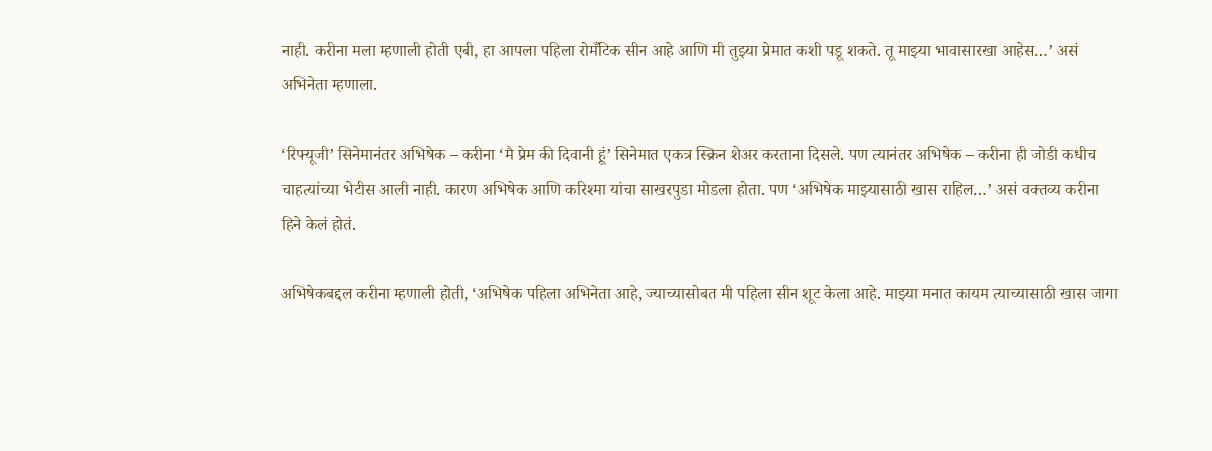नाही. करीना मला म्हणाली होती एबी, हा आपला पहिला रोमँटिक सीन आहे आणि मी तुझ्या प्रेमात कशी पडू शकते. तू माझ्या भावासारखा आहेस…’ असं अभिनेता म्हणाला.

‘रिफ्यूजी’ सिनेमानंतर अभिषेक – करीना ‘मै प्रेम की दिवानी हूं’ सिनेमात एकत्र स्क्रिन शेअर करताना दिसले. पण त्यानंतर अभिषेक – करीना ही जोडी कधीच चाहत्यांच्या भेटीस आली नाही. कारण अभिषेक आणि करिश्मा यांचा साखरपुडा मोडला होता. पण ‘अभिषेक माझ्यासाठी खास राहिल…’ असं वक्तव्य करीना हिने केलं होतं.

अभिषेकबद्दल करीना म्हणाली होती, ‘अभिषेक पहिला अभिनेता आहे, ज्याच्यासोबत मी पहिला सीन शूट केला आहे. माझ्या मनात कायम त्याच्यासाठी खास जागा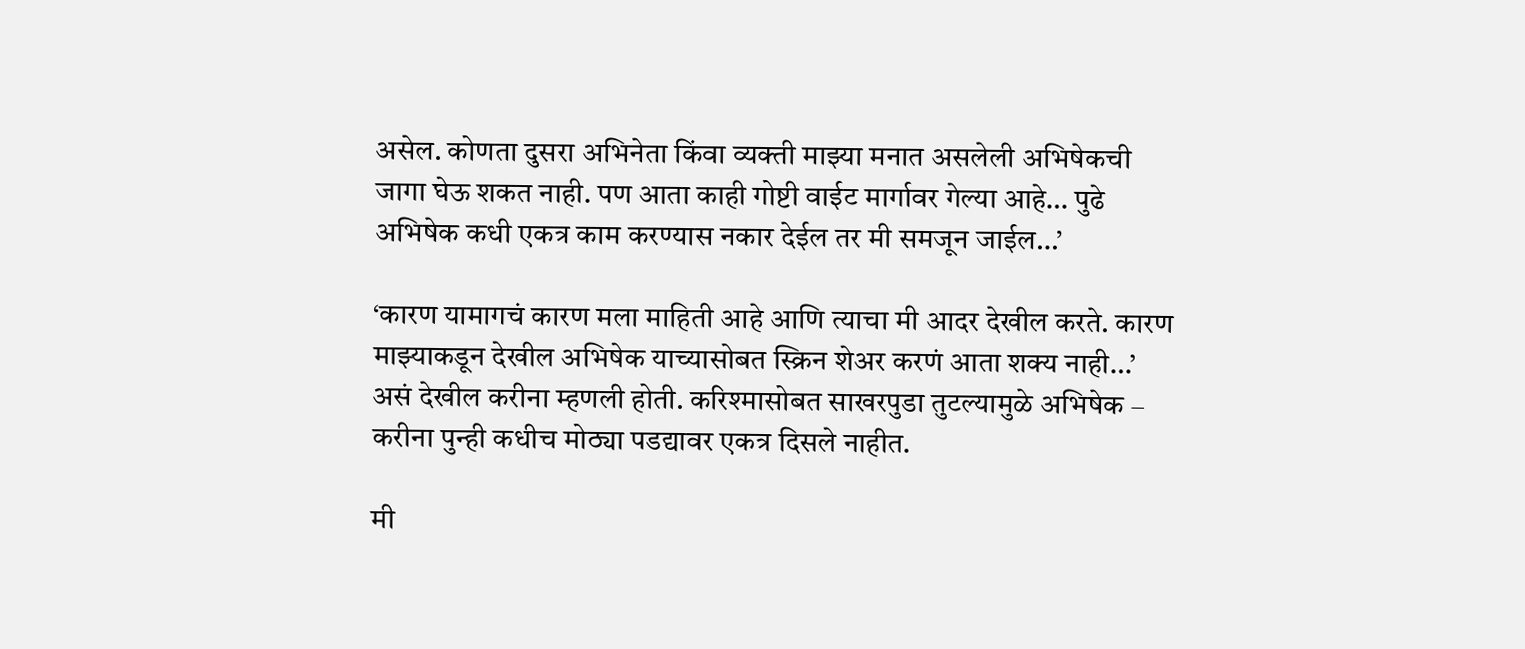असेल. कोणता दुसरा अभिनेता किंवा व्यक्ती माझ्या मनात असलेली अभिषेकची जागा घेऊ शकत नाही. पण आता काही गोष्टी वाईट मार्गावर गेल्या आहे… पुढे अभिषेक कधी एकत्र काम करण्यास नकार देईल तर मी समजून जाईल…’

‘कारण यामागचं कारण मला माहिती आहे आणि त्याचा मी आदर देखील करते. कारण माझ्याकडून देखील अभिषेक याच्यासोबत स्क्रिन शेअर करणं आता शक्य नाही…’ असं देखील करीना म्हणली होती. करिश्मासोबत साखरपुडा तुटल्यामुळे अभिषेक – करीना पुन्ही कधीच मोठ्या पडद्यावर एकत्र दिसले नाहीत.

मी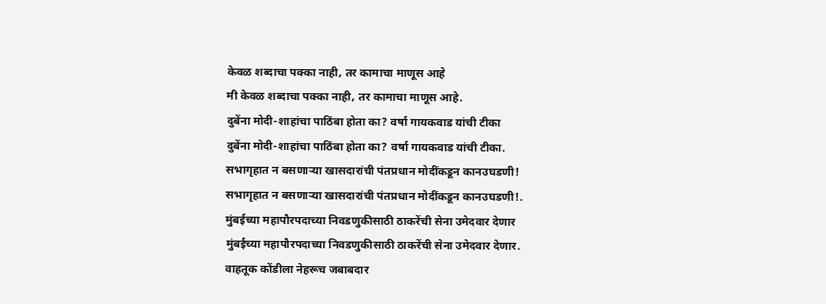केवळ शब्दाचा पक्का नाही, तर कामाचा माणूस आहे
मी केवळ शब्दाचा पक्का नाही, तर कामाचा माणूस आहे.
दुबेंना मोदी-शाहांचा पाठिंबा होता का? वर्षा गायकवाड यांची टीका
दुबेंना मोदी-शाहांचा पाठिंबा होता का? वर्षा गायकवाड यांची टीका.
सभागृहात न बसणाऱ्या खासदारांची पंतप्रधान मोदींकडून कानउघडणी!
सभागृहात न बसणाऱ्या खासदारांची पंतप्रधान मोदींकडून कानउघडणी!.
मुंबईच्या महापौरपदाच्या निवडणुकीसाठी ठाकरेंची सेना उमेदवार देणार
मुंबईच्या महापौरपदाच्या निवडणुकीसाठी ठाकरेंची सेना उमेदवार देणार.
वाहतूक कोंडीला नेहरूच जबाबदार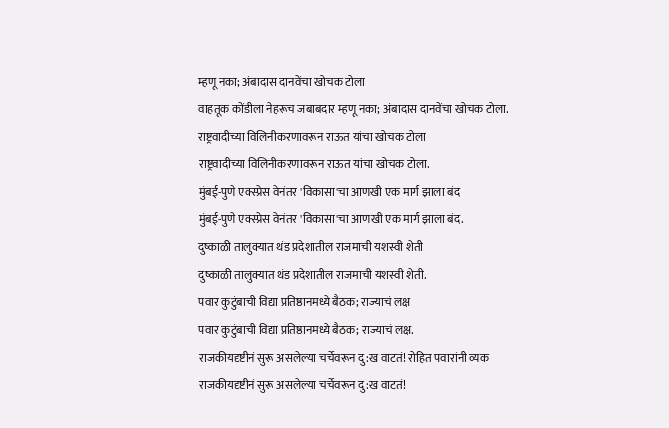म्हणू नका; अंबादास दानवेंचा खोचक टोला
वाहतूक कोंडीला नेहरूच जबाबदार म्हणू नका; अंबादास दानवेंचा खोचक टोला.
राष्ट्रवादीच्या विलिनीकरणावरून राऊत यांचा खोचक टोला
राष्ट्रवादीच्या विलिनीकरणावरून राऊत यांचा खोचक टोला.
मुंबई-पुणे एक्स्प्रेस वेनंतर 'विकासा'चा आणखी एक मार्ग झाला बंद
मुंबई-पुणे एक्स्प्रेस वेनंतर 'विकासा'चा आणखी एक मार्ग झाला बंद.
दुष्काळी तालुक्यात थंड प्रदेशातील राजमाची यशस्वी शेती
दुष्काळी तालुक्यात थंड प्रदेशातील राजमाची यशस्वी शेती.
पवार कुटुंबाची विद्या प्रतिष्ठानमध्ये बैठक; राज्याचं लक्ष
पवार कुटुंबाची विद्या प्रतिष्ठानमध्ये बैठक; राज्याचं लक्ष.
राजकीयदृष्टीनं सुरू असलेल्या चर्चेवरून दु:ख वाटतं! रोहित पवारांनी व्यक
राजकीयदृष्टीनं सुरू असलेल्या चर्चेवरून दु:ख वाटतं!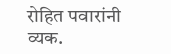रोहित पवारांनी व्यक.